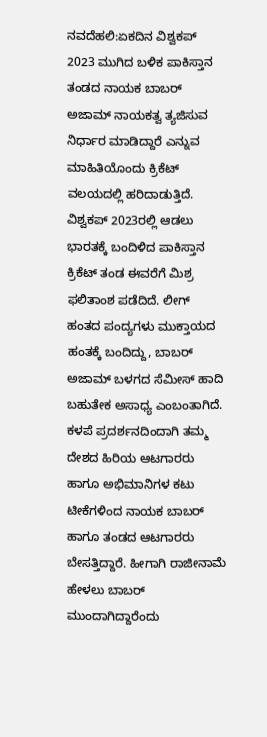ನವದೆಹಲಿ:ಏಕದಿನ ವಿಶ್ವಕಪ್‌ 2023 ಮುಗಿದ ಬಳಿಕ ಪಾಕಿಸ್ತಾನ ತಂಡದ ನಾಯಕ ಬಾಬರ್ ಅಜಾಮ್‌ ನಾಯಕತ್ವ ತ್ಯಜಿಸುವ ನಿರ್ಧಾರ ಮಾಡಿದ್ದಾರೆ ಎನ್ನುವ ಮಾಹಿತಿಯೊಂದು ಕ್ರಿಕೆಟ್ ವಲಯದಲ್ಲಿ ಹರಿದಾಡುತ್ತಿದೆ.
ವಿಶ್ವಕಪ್‌ 2023ರಲ್ಲಿ ಆಡಲು ಭಾರತಕ್ಕೆ ಬಂದಿಳಿದ ಪಾಕಿಸ್ತಾನ ಕ್ರಿಕೆಟ್‌ ತಂಡ ಈವರೆಗೆ ಮಿಶ್ರ ಫಲಿತಾಂಶ ಪಡೆದಿದೆ. ಲೀಗ್‌ ಹಂತದ ಪಂದ್ಯಗಳು ಮುಕ್ತಾಯದ ಹಂತಕ್ಕೆ ಬಂದಿದ್ದು, ಬಾಬರ್‌ ಅಜಾಮ್‌ ಬಳಗದ ಸೆಮೀಸ್‌ ಹಾದಿ ಬಹುತೇಕ ಅಸಾಧ್ಯ ಎಂಬಂತಾಗಿದೆ. ಕಳಪೆ ಪ್ರದರ್ಶನದಿಂದಾಗಿ ತಮ್ಮ ದೇಶದ ಹಿರಿಯ ಆಟಗಾರರು ಹಾಗೂ ಅಭಿಮಾನಿಗಳ ಕಟು ಟೀಕೆಗಳಿಂದ ನಾಯಕ ಬಾಬರ್‌ ಹಾಗೂ ತಂಡದ ಆಟಗಾರರು ಬೇಸತ್ತಿದ್ದಾರೆ. ಹೀಗಾಗಿ ರಾಜೀನಾಮೆ ಹೇಳಲು ಬಾಬರ್‌ ಮುಂದಾಗಿದ್ದಾರೆಂದು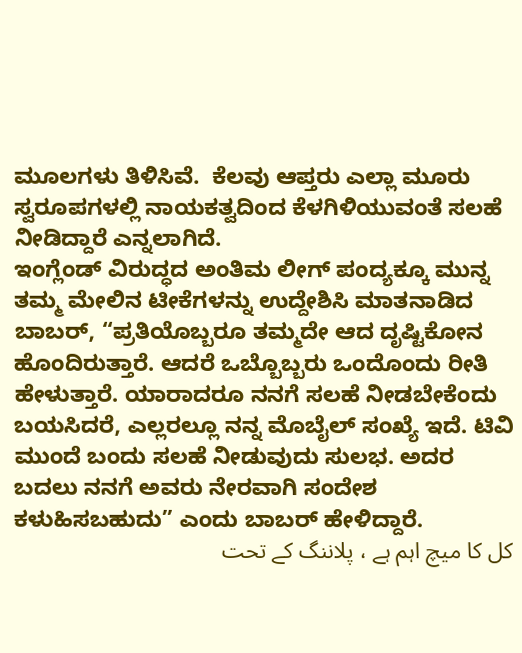ಮೂಲಗಳು ತಿಳಿಸಿವೆ.  ಕೆಲವು ಆಪ್ತರು ಎಲ್ಲಾ ಮೂರು ಸ್ವರೂಪಗಳಲ್ಲಿ ನಾಯಕತ್ವದಿಂದ ಕೆಳಗಿಳಿಯುವಂತೆ ಸಲಹೆ ನೀಡಿದ್ದಾರೆ ಎನ್ನಲಾಗಿದೆ.
ಇಂಗ್ಲೆಂಡ್ ವಿರುದ್ಧದ ಅಂತಿಮ ಲೀಗ್ ಪಂದ್ಯಕ್ಕೂ ಮುನ್ನ ತಮ್ಮ ಮೇಲಿನ ಟೀಕೆಗಳನ್ನು ಉದ್ದೇಶಿಸಿ ಮಾತನಾಡಿದ ಬಾಬರ್, “ಪ್ರತಿಯೊಬ್ಬರೂ ತಮ್ಮದೇ ಆದ ದೃಷ್ಟಿಕೋನ ಹೊಂದಿರುತ್ತಾರೆ. ಆದರೆ ಒಬ್ಬೊಬ್ಬರು ಒಂದೊಂದು ರೀತಿ ಹೇಳುತ್ತಾರೆ. ಯಾರಾದರೂ ನನಗೆ ಸಲಹೆ ನೀಡಬೇಕೆಂದು ಬಯಸಿದರೆ, ಎಲ್ಲರಲ್ಲೂ ನನ್ನ ಮೊಬೈಲ್‌ ಸಂಖ್ಯೆ ಇದೆ. ಟಿವಿ ಮುಂದೆ ಬಂದು ಸಲಹೆ ನೀಡುವುದು ಸುಲಭ. ಅದರ ಬದಲು ನನಗೆ ಅವರು ನೇರವಾಗಿ ಸಂದೇಶ ಕಳುಹಿಸಬಹುದು” ಎಂದು ಬಾಬರ್ ಹೇಳಿದ್ದಾರೆ.
کل کا میچ اہم ہے ، پلاننگ کے تحت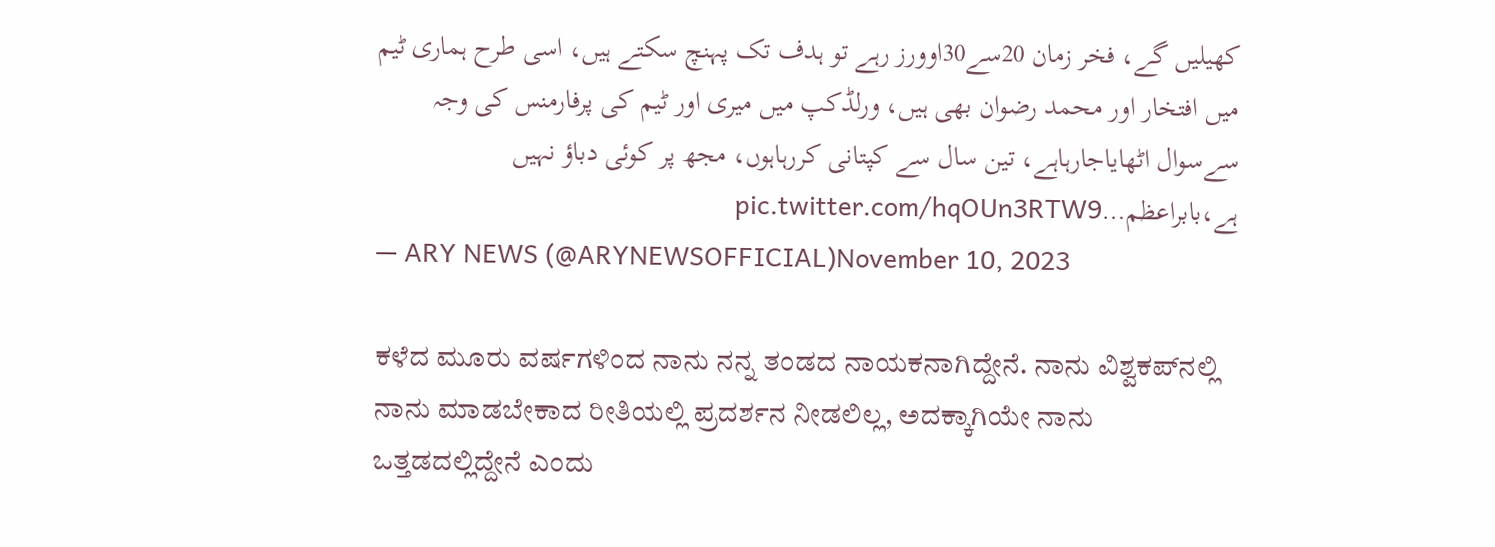کھیلیں گے، فخر زمان 20سے30اوورز رہے تو ہدف تک پہنچ سکتے ہیں، اسی طرح ہماری ٹیم میں افتخار اور محمد رضوان بھی ہیں، ورلڈکپ میں میری اور ٹیم کی پرفارمنس کی وجہ سےسوال اٹھایاجارہاہے، تین سال سے کپتانی کررہاہوں، مجھ پر کوئی دباؤ نہیں ہے،بابراعظم…pic.twitter.com/hqOUn3RTW9
— ARY NEWS (@ARYNEWSOFFICIAL)November 10, 2023

ಕಳೆದ ಮೂರು ವರ್ಷಗಳಿಂದ ನಾನು ನನ್ನ ತಂಡದ ನಾಯಕನಾಗಿದ್ದೇನೆ. ನಾನು ವಿಶ್ವಕಪ್‌ನಲ್ಲಿ ನಾನು ಮಾಡಬೇಕಾದ ರೀತಿಯಲ್ಲಿ ಪ್ರದರ್ಶನ ನೀಡಲಿಲ್ಲ, ಅದಕ್ಕಾಗಿಯೇ ನಾನು ಒತ್ತಡದಲ್ಲಿದ್ದೇನೆ ಎಂದು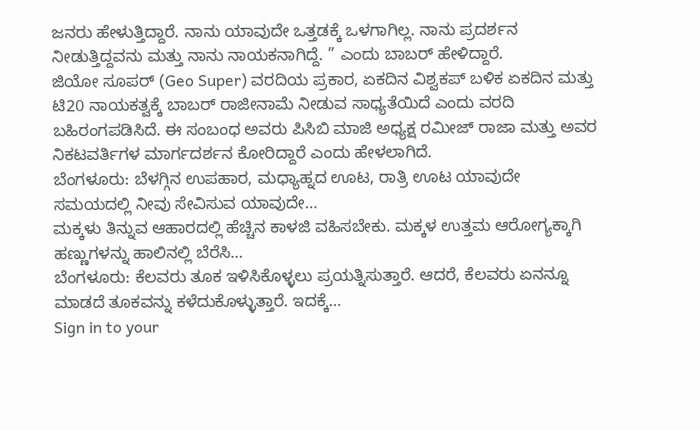ಜನರು ಹೇಳುತ್ತಿದ್ದಾರೆ. ನಾನು ಯಾವುದೇ ಒತ್ತಡಕ್ಕೆ ಒಳಗಾಗಿಲ್ಲ. ನಾನು ಪ್ರದರ್ಶನ ನೀಡುತ್ತಿದ್ದವನು ಮತ್ತು ನಾನು ನಾಯಕನಾಗಿದ್ದೆ. ” ಎಂದು ಬಾಬರ್ ಹೇಳಿದ್ದಾರೆ.
ಜಿಯೋ ಸೂಪರ್‌ (Geo Super) ವರದಿಯ ಪ್ರಕಾರ, ಏಕದಿನ ವಿಶ್ವಕಪ್ ಬಳಿಕ ಏಕದಿನ ಮತ್ತು ಟಿ20 ನಾಯಕತ್ವಕ್ಕೆ ಬಾಬರ್ ರಾಜೀನಾಮೆ ನೀಡುವ ಸಾಧ್ಯತೆಯಿದೆ ಎಂದು‌ ವರದಿ ಬಹಿರಂಗಪಡಿಸಿದೆ. ಈ ಸಂಬಂಧ ಅವರು ಪಿಸಿಬಿ ಮಾಜಿ ಅಧ್ಯಕ್ಷ ರಮೀಜ್ ರಾಜಾ ಮತ್ತು ಅವರ ನಿಕಟವರ್ತಿಗಳ ಮಾರ್ಗದರ್ಶನ ಕೋರಿದ್ದಾರೆ ಎಂದು ಹೇಳಲಾಗಿದೆ.
ಬೆಂಗಳೂರು: ಬೆಳಗ್ಗಿನ ಉಪಹಾರ, ಮಧ್ಯಾಹ್ನದ ಊಟ, ರಾತ್ರಿ ಊಟ ಯಾವುದೇ ಸಮಯದಲ್ಲಿ ನೀವು ಸೇವಿಸುವ ಯಾವುದೇ…
ಮಕ್ಕಳು ತಿನ್ನುವ ಆಹಾರದಲ್ಲಿ ಹೆಚ್ಚಿನ ಕಾಳಜಿ ವಹಿಸಬೇಕು. ಮಕ್ಕಳ ಉತ್ತಮ ಆರೋಗ್ಯಕ್ಕಾಗಿ ಹಣ್ಣುಗಳನ್ನು ಹಾಲಿನಲ್ಲಿ ಬೆರೆಸಿ…
ಬೆಂಗಳೂರು: ಕೆಲವರು ತೂಕ ಇಳಿಸಿಕೊಳ್ಳಲು ಪ್ರಯತ್ನಿಸುತ್ತಾರೆ. ಆದರೆ, ಕೆಲವರು ಏನನ್ನೂ ಮಾಡದೆ ತೂಕವನ್ನು ಕಳೆದುಕೊಳ್ಳುತ್ತಾರೆ. ಇದಕ್ಕೆ…
Sign in to your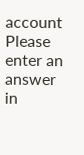account
Please enter an answer in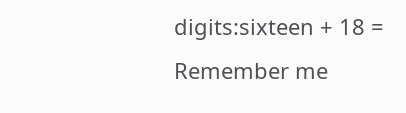digits:sixteen + 18 =
Remember me